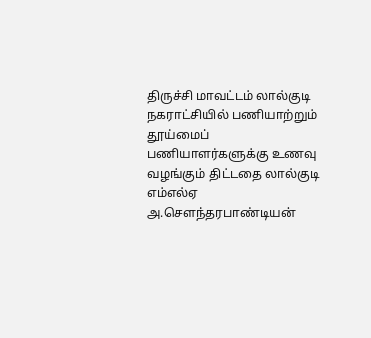திருச்சி மாவட்டம் லால்குடி நகராட்சியில் பணியாற்றும் தூய்மைப் பணியாளர்களுக்கு உணவு வழங்கும் திட்டதை லால்குடி எம்எல்ஏ அ.செளந்தரபாண்டியன்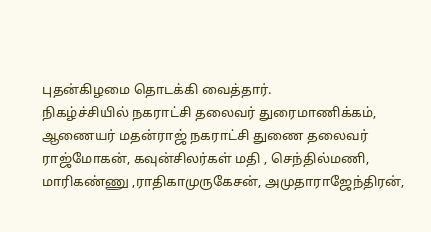புதன்கிழமை தொடக்கி வைத்தார்.
நிகழ்ச்சியில் நகராட்சி தலைவர் துரைமாணிக்கம், ஆணையர் மதன்ராஜ் நகராட்சி துணை தலைவர் ராஜ்மோகன், கவுன்சிலர்கள் மதி , செந்தில்மணி, மாரிகண்ணு ,ராதிகாமுருகேசன், அமுதாராஜேந்திரன்,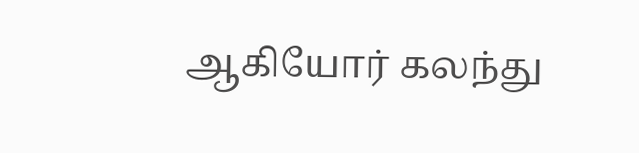ஆகியோர் கலந்து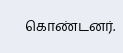கொண்டனர்.